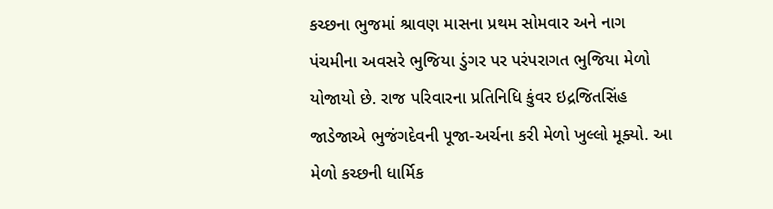કચ્છના ભુજમાં શ્રાવણ માસના પ્રથમ સોમવાર અને નાગ પંચમીના અવસરે ભુજિયા ડુંગર પર પરંપરાગત ભુજિયા મેળો યોજાયો છે. રાજ પરિવારના પ્રતિનિધિ કુંવર ઇદ્રજિતસિંહ જાડેજાએ ભુજંગદેવની પૂજા-અર્ચના કરી મેળો ખુલ્લો મૂક્યો. આ મેળો કચ્છની ધાર્મિક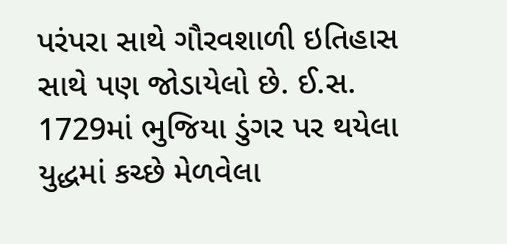પરંપરા સાથે ગૌરવશાળી ઇતિહાસ સાથે પણ જોડાયેલો છે. ઈ.સ. 1729માં ભુજિયા ડુંગર પર થયેલા યુદ્ધમાં કચ્છે મેળવેલા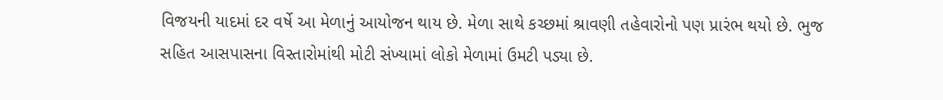વિજયની યાદમાં દર વર્ષે આ મેળાનું આયોજન થાય છે. મેળા સાથે કચ્છમાં શ્રાવણી તહેવારોનો પણ પ્રારંભ થયો છે. ભુજ સહિત આસપાસના વિસ્તારોમાંથી મોટી સંખ્યામાં લોકો મેળામાં ઉમટી પડ્યા છે.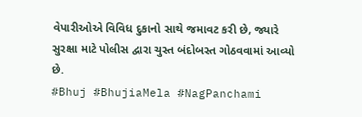વેપારીઓએ વિવિધ દુકાનો સાથે જમાવટ કરી છે, જ્યારે સુરક્ષા માટે પોલીસ દ્વારા ચુસ્ત બંદોબસ્ત ગોઠવવામાં આવ્યો છે.
#Bhuj #BhujiaMela #NagPanchami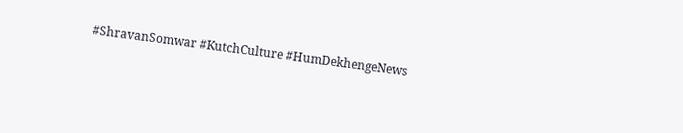#ShravanSomwar #KutchCulture #HumDekhengeNews